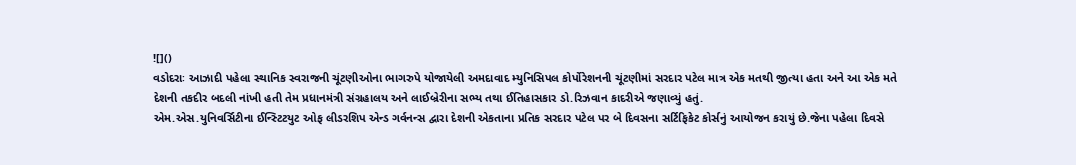![]()
વડોદરાઃ આઝાદી પહેલા સ્થાનિક સ્વરાજની ચૂંટણીઓના ભાગરુપે યોજાયેલી અમદાવાદ મ્યુનિસિપલ કોર્પોરેશનની ચૂંટણીમાં સરદાર પટેલ માત્ર એક મતથી જીત્યા હતા અને આ એક મતે દેશની તકદીર બદલી નાંખી હતી તેમ પ્રધાનમંત્રી સંગ્રહાલય અને લાઈબ્રેરીના સભ્ય તથા ઈતિહાસકાર ડો.રિઝવાન કાદરીએ જણાવ્યું હતું.
એમ.એસ.યુનિવર્સિટીના ઈન્સ્ટિટયુટ ઓફ લીડરશિપ એન્ડ ગર્વનન્સ દ્વારા દેશની એકતાના પ્રતિક સરદાર પટેલ પર બે દિવસના સર્ટિફિકેટ કોર્સનું આયોજન કરાયું છે.જેના પહેલા દિવસે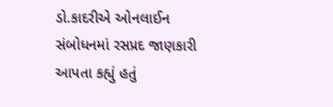ડો.કાદરીએ ઓનલાઈન સંબોધનમાં રસપ્રદ જાણકારી આપતા કહ્યું હતું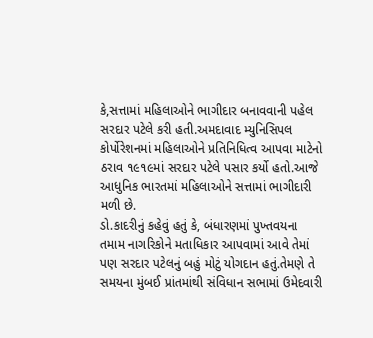કે,સત્તામાં મહિલાઓને ભાગીદાર બનાવવાની પહેલ સરદાર પટેલે કરી હતી.અમદાવાદ મ્યુનિસિપલ કોર્પોરેશનમાં મહિલાઓને પ્રતિનિધિત્વ આપવા માટેનો ઠરાવ ૧૯૧૯માં સરદાર પટેલે પસાર કર્યો હતો.આજે આધુનિક ભારતમાં મહિલાઓને સત્તામાં ભાગીદારી મળી છે.
ડો.કાદરીનું કહેવું હતું કે, બંધારણમાં પુખ્તવયના તમામ નાગરિકોને મતાધિકાર આપવામાં આવે તેમાં પણ સરદાર પટેલનું બહું મોટું યોગદાન હતું.તેમણે તે સમયના મુંબઈ પ્રાંતમાંથી સંવિધાન સભામાં ઉમેદવારી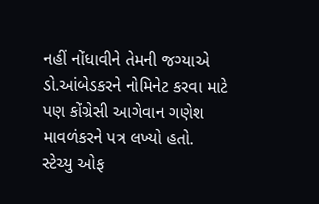નહીં નોંધાવીને તેમની જગ્યાએ ડો.આંબેડકરને નોમિનેટ કરવા માટે પણ કોંગ્રેસી આગેવાન ગણેશ માવળંકરને પત્ર લખ્યો હતો.
સ્ટેચ્યુ ઓફ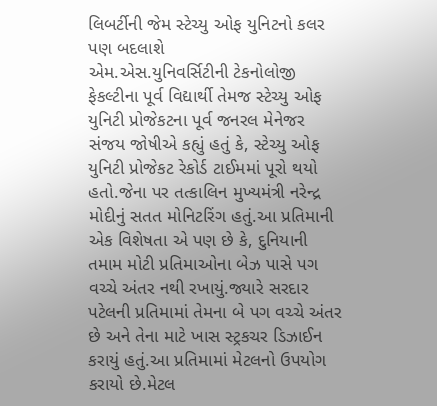લિબર્ટીની જેમ સ્ટેચ્યુ ઓફ યુનિટનો કલર પણ બદલાશે
એમ.એસ.યુનિવર્સિટીની ટેકનોલોજી ફેકલ્ટીના પૂર્વ વિદ્યાર્થી તેમજ સ્ટેચ્યુ ઓફ યુનિટી પ્રોજેકટના પૂર્વ જનરલ મેનેજર સંજય જોષીએ કહ્યું હતું કે, સ્ટેચ્યુ ઓફ યુનિટી પ્રોજેકટ રેકોર્ડ ટાઈમમાં પૂરો થયો હતો.જેના પર તત્કાલિન મુખ્યમંત્રી નરેન્દ્ર મોદીનું સતત મોનિટરિંગ હતું.આ પ્રતિમાની એક વિશેષતા એ પણ છે કે, દુનિયાની તમામ મોટી પ્રતિમાઓના બેઝ પાસે પગ વચ્ચે અંતર નથી રખાયું.જ્યારે સરદાર પટેલની પ્રતિમામાં તેમના બે પગ વચ્ચે અંતર છે અને તેના માટે ખાસ સ્ટ્રકચર ડિઝાઈન કરાયું હતું.આ પ્રતિમામાં મેટલનો ઉપયોગ કરાયો છે.મેટલ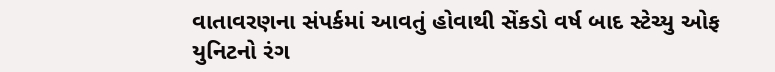વાતાવરણના સંપર્કમાં આવતું હોવાથી સેંકડો વર્ષ બાદ સ્ટેચ્યુ ઓફ યુનિટનો રંગ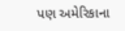પણ અમેરિકાના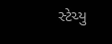સ્ટેચ્યુ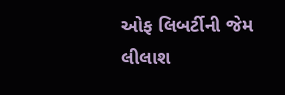ઓફ લિબર્ટીની જેમ લીલાશ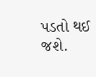પડતો થઈ જશે.